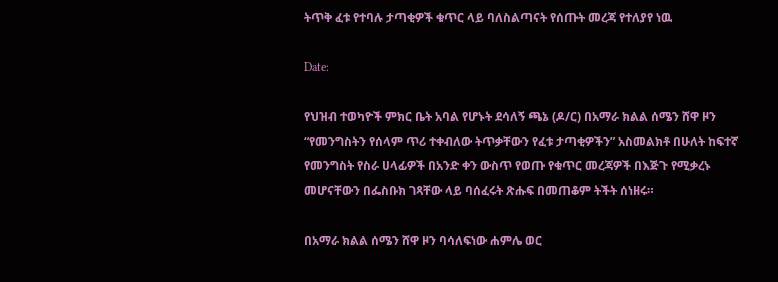ትጥቅ ፈቱ የተባሉ ታጣቂዎች ቁጥር ላይ ባለስልጣናት የሰጡት መረጃ የተለያየ ነዉ

Date:

የህዝብ ተወካዮች ምክር ቤት አባል የሆኑት ደሳለኝ ጫኔ (ዶ/ር) በአማራ ክልል ሰሜን ሸዋ ዞን “የመንግስትን የሰላም ጥሪ ተቀብለው ትጥቃቸውን የፈቱ ታጣቂዎችን” አስመልክቶ በሁለት ከፍተኛ የመንግስት የስራ ሀላፊዎች በአንድ ቀን ውስጥ የወጡ የቁጥር መረጃዎች በእጅጉ የሚቃረኑ መሆናቸውን በፌስቡክ ገጻቸው ላይ ባሰፈሩት ጽሑፍ በመጠቆም ትችት ሰነዘሩ።

በአማራ ክልል ሰሜን ሸዋ ዞን ባሳለፍነው ሐምሌ ወር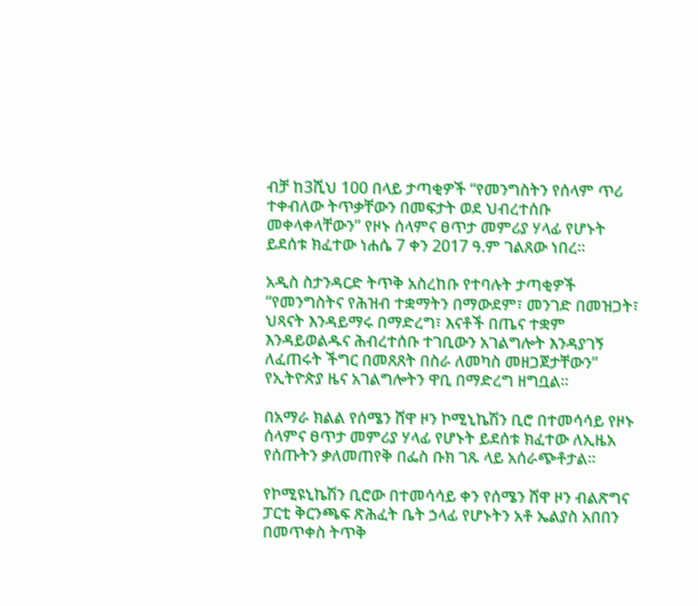ብቻ ከ3ሺህ 100 በላይ ታጣቂዎች “የመንግስትን የሰላም ጥሪ ተቀብለው ትጥቃቸውን በመፍታት ወደ ህብረተሰቡ መቀላቀላቸውን” የዞኑ ሰላምና ፀጥታ መምሪያ ሃላፊ የሆኑት ይደሰቱ ክፈተው ነሐሴ 7 ቀን 2017 ዓ.ም ገልጸው ነበረ።

አዲስ ስታንዳርድ ትጥቅ አስረከቡ የተባሉት ታጣቂዎች “የመንግስትና የሕዝብ ተቋማትን በማውደም፣ መንገድ በመዝጋት፣ ህጻናት እንዳይማሩ በማድረግ፣ እናቶች በጤና ተቋም እንዳይወልዱና ሕብረተሰቡ ተገቢውን አገልግሎት እንዳያገኝ ለፈጠሩት ችግር በመጸጸት በስራ ለመካስ መዘጋጀታቸውን” የኢትዮጵያ ዜና አገልግሎትን ዋቢ በማድረግ ዘግቧል።

በአማራ ክልል የሰሜን ሸዋ ዞን ኮሚኒኬሽን ቢሮ በተመሳሳይ የዞኑ ሰላምና ፀጥታ መምሪያ ሃላፊ የሆኑት ይደሰቱ ክፈተው ለኢዜአ የሰጡትን ቃለመጠየቅ በፌስ ቡክ ገጹ ላይ አሰራጭቶታል።

የኮሚዩኒኬሽን ቢሮው በተመሳሳይ ቀን የሰሜን ሸዋ ዞን ብልጽግና ፓርቲ ቅርንጫፍ ጽሕፈት ቤት ኃላፊ የሆኑትን አቶ ኤልያስ አበበን በመጥቀስ ትጥቅ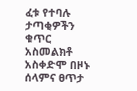ፈቱ የተባሉ ታጣቂዎችን ቁጥር አስመልክቶ አስቀድሞ በዞኑ ሰላምና ፀጥታ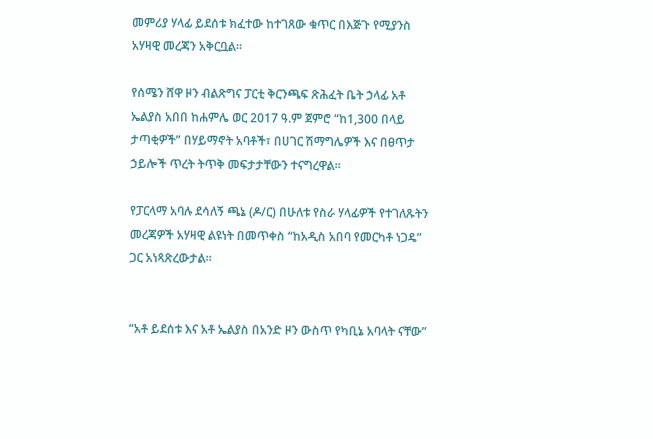መምሪያ ሃላፊ ይደሰቱ ክፈተው ከተገጸው ቁጥር በእጅጉ የሚያንስ አሃዛዊ መረጃን አቅርቧል።

የሰሜን ሸዋ ዞን ብልጽግና ፓርቲ ቅርንጫፍ ጽሕፈት ቤት ኃላፊ አቶ ኤልያስ አበበ ከሐምሌ ወር 2017 ዓ.ም ጀምሮ “ከ1,300 በላይ ታጣቂዎች” በሃይማኖት አባቶች፣ በሀገር ሽማግሌዎች እና በፀጥታ ኃይሎች ጥረት ትጥቅ መፍታታቸውን ተናግረዋል።

የፓርላማ አባሉ ደሳለኝ ጫኔ (ዶ/ር) በሁለቱ የስራ ሃላፊዎች የተገለጹትን መረጃዎች አሃዛዊ ልዩነት በመጥቀስ “ከአዲስ አበባ የመርካቶ ነጋዴ” ጋር አነጻጽረውታል።


“አቶ ይደሰቱ እና አቶ ኤልያስ በአንድ ዞን ውስጥ የካቢኔ አባላት ናቸው”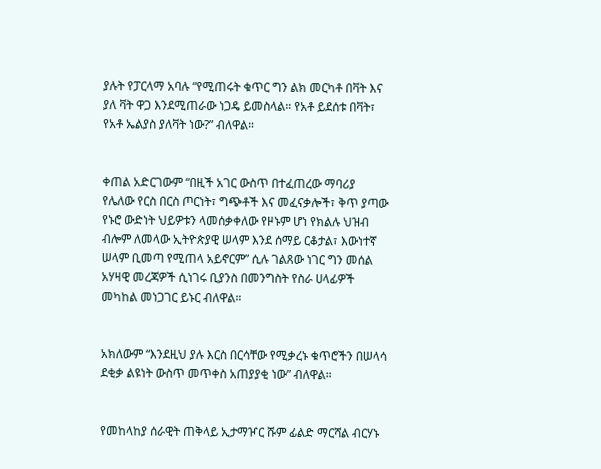ያሉት የፓርላማ አባሉ “የሚጠሩት ቁጥር ግን ልክ መርካቶ በቫት እና ያለ ቫት ዋጋ እንደሚጠራው ነጋዴ ይመስላል። የአቶ ይደሰቱ በቫት፣ የአቶ ኤልያስ ያለቫት ነው?” ብለዋል።


ቀጠል አድርገውም “በዚች አገር ውስጥ በተፈጠረው ማባሪያ የሌለው የርስ በርስ ጦርነት፣ ግጭቶች እና መፈናቃሎች፣ ቅጥ ያጣው የኑሮ ውድነት ህይዎቱን ላመሰቃቀለው የዞኑም ሆነ የክልሉ ህዝብ ብሎም ለመላው ኢትዮጵያዊ ሠላም እንደ ሰማይ ርቆታል፣ እውነተኛ ሠላም ቢመጣ የሚጠላ አይኖርም” ሲሉ ገልጸው ነገር ግን መሰል አሃዛዊ መረጃዎች ሲነገሩ ቢያንስ በመንግስት የስራ ሀላፊዎች መካከል መነጋገር ይኑር ብለዋል።


አክለውም “እንደዚህ ያሉ እርስ በርሳቸው የሚቃረኑ ቁጥሮችን በሠላሳ ደቂቃ ልዩነት ውስጥ መጥቀስ አጠያያቂ ነው” ብለዋል።


የመከላከያ ሰራዊት ጠቅላይ ኢታማዦር ሹም ፊልድ ማርሻል ብርሃኑ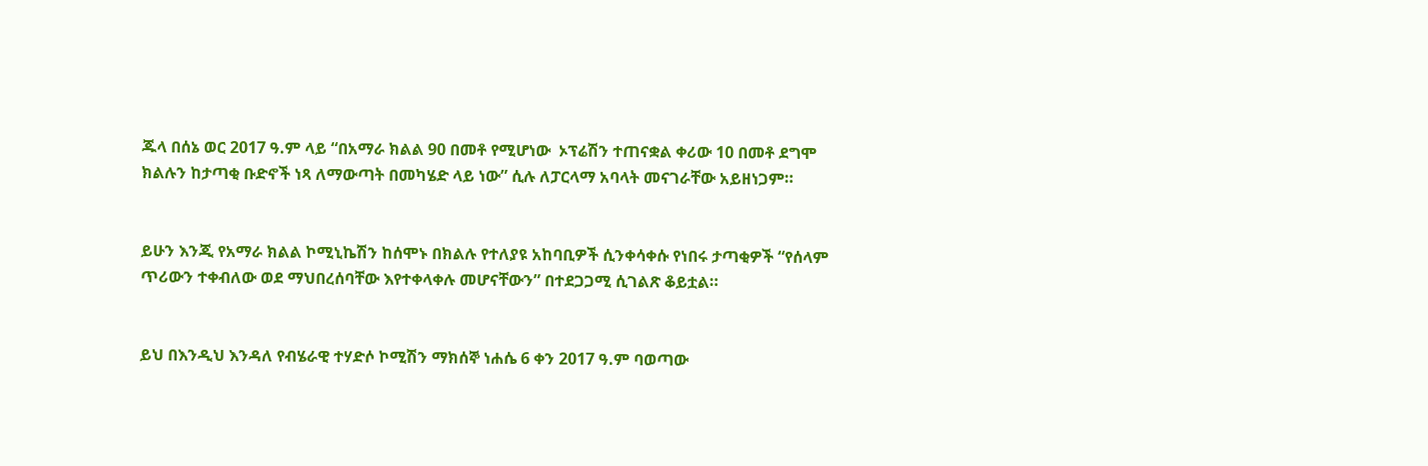ጁላ በሰኔ ወር 2017 ዓ.ም ላይ “በአማራ ክልል 90 በመቶ የሚሆነው  ኦፕሬሽን ተጠናቋል ቀሪው 10 በመቶ ደግሞ ክልሉን ከታጣቂ ቡድኖች ነጻ ለማውጣት በመካሄድ ላይ ነው” ሲሉ ለፓርላማ አባላት መናገራቸው አይዘነጋም።


ይሁን እንጂ የአማራ ክልል ኮሚኒኬሽን ከሰሞኑ በክልሉ የተለያዩ አከባቢዎች ሲንቀሳቀሱ የነበሩ ታጣቂዎች “የሰላም ጥሪውን ተቀብለው ወደ ማህበረሰባቸው እየተቀላቀሉ መሆናቸውን” በተደጋጋሚ ሲገልጽ ቆይቷል።


ይህ በእንዲህ እንዳለ የብሄራዊ ተሃድሶ ኮሚሽን ማክሰኞ ነሐሴ 6 ቀን 2017 ዓ.ም ባወጣው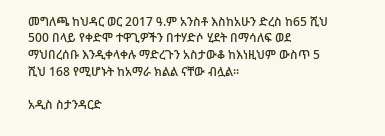መግለጫ ከህዳር ወር 2017 ዓ.ም አንስቶ እስከአሁን ድረስ ከ65 ሺህ 500 በላይ የቀድሞ ተዋጊዎችን በተሃድሶ ሂደት በማሳለፍ ወደ ማህበረሰቡ እንዲቀላቀሉ ማድረጉን አስታውቆ ከእነዚህም ውስጥ 5 ሺህ 168 የሚሆኑት ከአማራ ክልል ናቸው ብሏል።

አዲስ ስታንዳርድ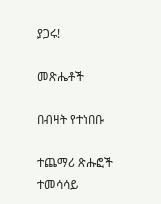ያጋሩ!

መጽሔቶች

በብዛት የተነበቡ

ተጨማሪ ጽሑፎች
ተመሳሳይ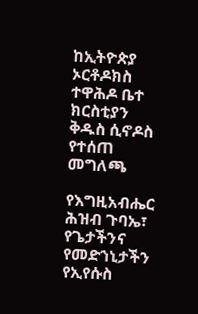ከኢትዮጵያ ኦርቶዶክስ ተዋሕዶ ቤተ ክርስቲያን ቅዱስ ሲኖዶስ የተሰጠ መግለጫ

የእግዚአብሔር ሕዝብ ጉባኤ፣ የጌታችንና የመድኀኒታችን የኢየሱስ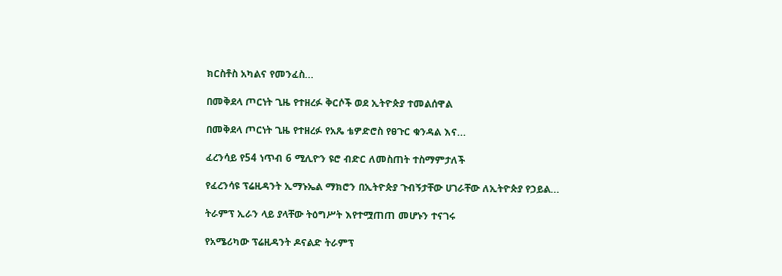ክርስቶስ አካልና የመንፈስ...

በመቅደላ ጦርነት ጊዜ የተዘረፉ ቅርሶች ወደ ኢትዮጵያ ተመልሰዋል

በመቅደላ ጦርነት ጊዜ የተዘረፉ የአጼ ቴዎድሮስ የፀጉር ቁንዳል እና...

ፈረንሳይ የ54 ነጥብ 6 ሚሊዮን ዩሮ ብድር ለመስጠት ተስማምታለች

የፈረንሳዩ ፕሬዚዳንት ኢማኑኤል ማክሮን በኢትዮጵያ ጉብኝታቸው ሀገራቸው ለኢትዮጵያ የኃይል...

ትራምፕ ኢራን ላይ ያላቸው ትዕግሥት እየተሟጠጠ መሆኑን ተናገሩ

የአሜሪካው ፕሬዚዳንት ዶናልድ ትራምፕ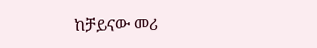ከቻይናው መሪ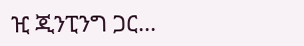ዢ ጂንፒንግ ጋር...